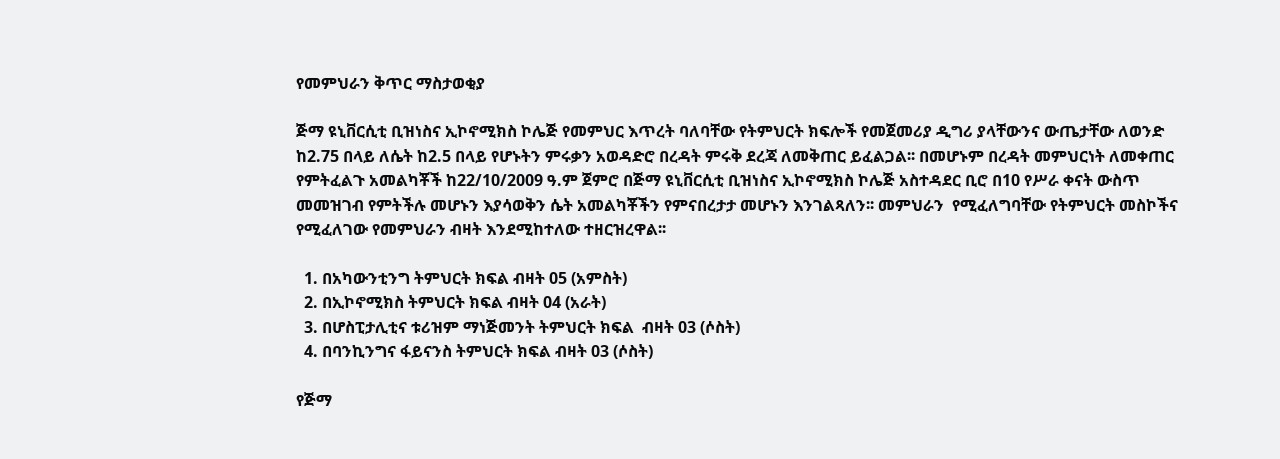የመምህራን ቅጥር ማስታወቂያ

ጅማ ዩኒቨርሲቲ ቢዝነስና ኢኮኖሚክስ ኮሌጅ የመምህር እጥረት ባለባቸው የትምህርት ክፍሎች የመጀመሪያ ዲግሪ ያላቸውንና ውጤታቸው ለወንድ ከ2.75 በላይ ለሴት ከ2.5 በላይ የሆኑትን ምሩቃን አወዳድሮ በረዳት ምሩቅ ደረጃ ለመቅጠር ይፈልጋል፡፡ በመሆኑም በረዳት መምህርነት ለመቀጠር የምትፈልጉ አመልካቾች ከ22/10/2009 ዓ.ም ጀምሮ በጅማ ዩኒቨርሲቲ ቢዝነስና ኢኮኖሚክስ ኮሌጅ አስተዳደር ቢሮ በ10 የሥራ ቀናት ውስጥ መመዝገብ የምትችሉ መሆኑን እያሳወቅን ሴት አመልካቾችን የምናበረታታ መሆኑን እንገልጻለን፡፡ መምህራን  የሚፈለግባቸው የትምህርት መስኮችና የሚፈለገው የመምህራን ብዛት እንደሚከተለው ተዘርዝረዋል፡፡

  1. በአካውንቲንግ ትምህርት ክፍል ብዛት 05 (አምስት)
  2. በኢኮኖሚክስ ትምህርት ክፍል ብዛት 04 (አራት)
  3. በሆስፒታሊቲና ቱሪዝም ማነጅመንት ትምህርት ክፍል  ብዛት 03 (ሶስት)
  4. በባንኪንግና ፋይናንስ ትምህርት ክፍል ብዛት 03 (ሶስት)

የጅማ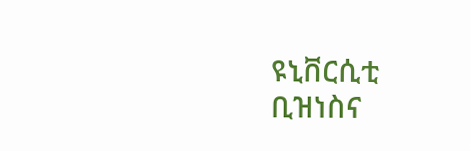ዩኒቨርሲቲ ቢዝነስና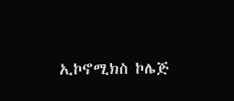ኢኮኖሚክስ ኮሌጅ